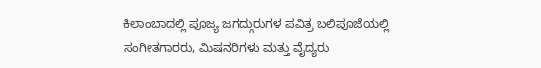ಕಿಲಾಂಬಾದಲ್ಲಿ ಪೂಜ್ಯ ಜಗದ್ಗುರುಗಳ ಪವಿತ್ರ ಬಲಿಪೂಜೆಯಲ್ಲಿ ಸಂಗೀತಗಾರರು, ಮಿಷನರಿಗಳು ಮತ್ತು ವೈದ್ಯರು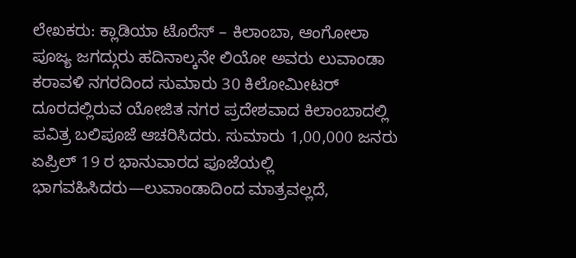ಲೇಖಕರು: ಕ್ಲಾಡಿಯಾ ಟೊರೆಸ್ – ಕಿಲಾಂಬಾ, ಆಂಗೋಲಾ
ಪೂಜ್ಯ ಜಗದ್ಗುರು ಹದಿನಾಲ್ಕನೇ ಲಿಯೋ ಅವರು ಲುವಾಂಡಾ ಕರಾವಳಿ ನಗರದಿಂದ ಸುಮಾರು 30 ಕಿಲೋಮೀಟರ್ ದೂರದಲ್ಲಿರುವ ಯೋಜಿತ ನಗರ ಪ್ರದೇಶವಾದ ಕಿಲಾಂಬಾದಲ್ಲಿ ಪವಿತ್ರ ಬಲಿಪೂಜೆ ಆಚರಿಸಿದರು. ಸುಮಾರು 1,00,000 ಜನರು ಏಪ್ರಿಲ್ 19 ರ ಭಾನುವಾರದ ಪೂಜೆಯಲ್ಲಿ ಭಾಗವಹಿಸಿದರು—ಲುವಾಂಡಾದಿಂದ ಮಾತ್ರವಲ್ಲದೆ,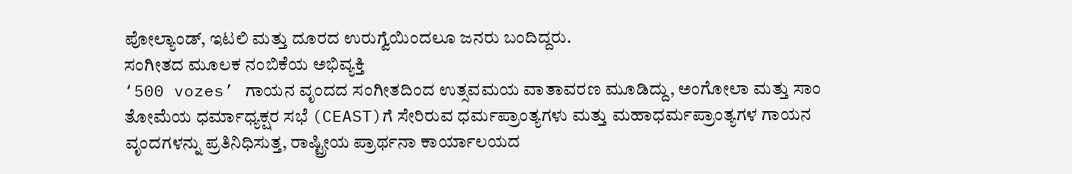ಪೋಲ್ಯಾಂಡ್, ಇಟಲಿ ಮತ್ತು ದೂರದ ಉರುಗ್ವೆಯಿಂದಲೂ ಜನರು ಬಂದಿದ್ದರು.
ಸಂಗೀತದ ಮೂಲಕ ನಂಬಿಕೆಯ ಅಭಿವ್ಯಕ್ತಿ
‘500 vozes’ ಗಾಯನ ವೃಂದದ ಸಂಗೀತದಿಂದ ಉತ್ಸವಮಯ ವಾತಾವರಣ ಮೂಡಿದ್ದು, ಅಂಗೋಲಾ ಮತ್ತು ಸಾಂ ತೋಮೆಯ ಧರ್ಮಾಧ್ಯಕ್ಷರ ಸಭೆ (CEAST)ಗೆ ಸೇರಿರುವ ಧರ್ಮಪ್ರಾಂತ್ಯಗಳು ಮತ್ತು ಮಹಾಧರ್ಮಪ್ರಾಂತ್ಯಗಳ ಗಾಯನ ವೃಂದಗಳನ್ನು ಪ್ರತಿನಿಧಿಸುತ್ತ, ರಾಷ್ಟ್ರೀಯ ಪ್ರಾರ್ಥನಾ ಕಾರ್ಯಾಲಯದ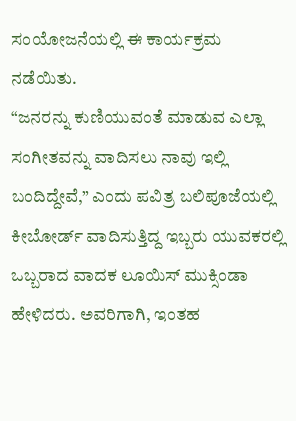ಸಂಯೋಜನೆಯಲ್ಲಿ ಈ ಕಾರ್ಯಕ್ರಮ ನಡೆಯಿತು.
“ಜನರನ್ನು ಕುಣಿಯುವಂತೆ ಮಾಡುವ ಎಲ್ಲಾ ಸಂಗೀತವನ್ನು ವಾದಿಸಲು ನಾವು ಇಲ್ಲಿ ಬಂದಿದ್ದೇವೆ,” ಎಂದು ಪವಿತ್ರ ಬಲಿಪೂಜೆಯಲ್ಲಿ ಕೀಬೋರ್ಡ್ ವಾದಿಸುತ್ತಿದ್ದ ಇಬ್ಬರು ಯುವಕರಲ್ಲಿ ಒಬ್ಬರಾದ ವಾದಕ ಲೂಯಿಸ್ ಮುಕ್ಸಿಂಡಾ ಹೇಳಿದರು. ಅವರಿಗಾಗಿ, ಇಂತಹ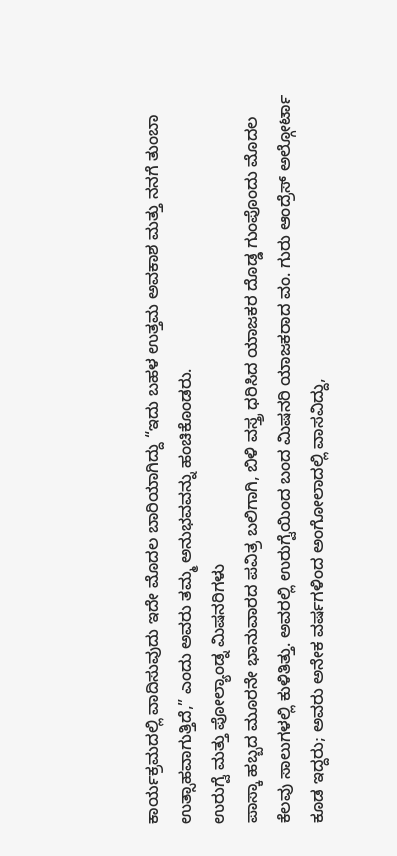ಕಾರ್ಯಕ್ರಮದಲ್ಲಿ ವಾದಿಸುವುದು ಇದೇ ಮೊದಲ ಬಾರಿಯಾಗಿದ್ದು “ಇದು ಬಹಳ ಉತ್ತಮ ಅವಕಾಶ ಮತ್ತು ನನಗೆ ತುಂಬಾ ಉತ್ಸಾಹವಾಗುತ್ತಿದೆ,” ಎಂದು ಅವರು ತಮ್ಮ ಅನುಭವವನ್ನು ಹಂಚಿಕೊಂಡರು.
ಉರುಗ್ವೆ ಮತ್ತು ಪೋಲ್ಯಾಂಡ್ನ ಮಿಷನರಿಗಳು
ಪಾಸ್ಕಾ ಹಬ್ಬದ ಮೂರನೇ ಭಾನುವಾರದ ಪವಿತ್ರ ಬಲಿಗಾಗಿ, ಬಿಳಿ ವಸ್ತ್ರ ಧರಿಸಿದ ಯಾಜಕರ ದೊಡ್ಡ ಗುಂಪೊಂದು ಮೊದಲ ಕೆಲವು ಸಾಲುಗಳಲ್ಲಿ ಕುಳಿತಿತ್ತು. ಅವರಲ್ಲಿ ಉರುಗ್ವೆಯಿಂದ ಬಂದ ಮಿಷನರಿ ಯಾಜಕರಾದ ವಂ. ಗುರು ಆಂದ್ರೆಸ್ ಅಲ್ಗೋರ್ಟಾ ಕೂಡ ಇದ್ದರು; ಅವರು ಅನೇಕ ವರ್ಷಗಳಿಂದ ಅಂಗೋಲಾದಲ್ಲಿ ವಾಸವಿದ್ದು,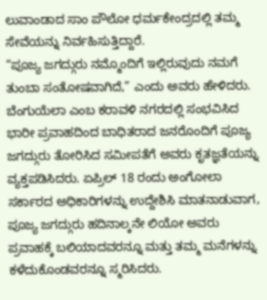ಲುವಾಂಡಾದ ಸಾಂ ಪೌಲೋ ಧರ್ಮಕೇಂದ್ರದಲ್ಲಿ ತಮ್ಮ ಸೇವೆಯನ್ನು ನಿರ್ವಹಿಸುತ್ತಿದ್ದಾರೆ.
“ಪೂಜ್ಯ ಜಗದ್ಗುರು ನಮ್ಮೊಂದಿಗೆ ಇಲ್ಲಿರುವುದು ನಮಗೆ ತುಂಬಾ ಸಂತೋಷವಾಗಿದೆ,” ಎಂದು ಅವರು ಹೇಳಿದರು. ಬೆಂಗುಯೆಲಾ ಎಂಬ ಕರಾವಳಿ ನಗರದಲ್ಲಿ ಸಂಭವಿಸಿದ ಭಾರೀ ಪ್ರವಾಹದಿಂದ ಬಾಧಿತರಾದ ಜನರೊಂದಿಗೆ ಪೂಜ್ಯ ಜಗದ್ಗುರು ತೋರಿಸಿದ ಸಮೀಪತೆಗೆ ಅವರು ಕೃತಜ್ಞತೆಯನ್ನು ವ್ಯಕ್ತಪಡಿಸಿದರು. ಏಪ್ರಿಲ್ 18 ರಂದು ಅಂಗೋಲಾ ಸರ್ಕಾರದ ಅಧಿಕಾರಿಗಳನ್ನು ಉದ್ದೇಶಿಸಿ ಮಾತನಾಡುವಾಗ, ಪೂಜ್ಯ ಜಗದ್ಗುರು ಹದಿನಾಲ್ಕನೇ ಲಿಯೋ ಅವರು ಪ್ರವಾಹಕ್ಕೆ ಬಲಿಯಾದವರನ್ನೂ ಮತ್ತು ತಮ್ಮ ಮನೆಗಳನ್ನು ಕಳೆದುಕೊಂಡವರನ್ನೂ ಸ್ಮರಿಸಿದರು.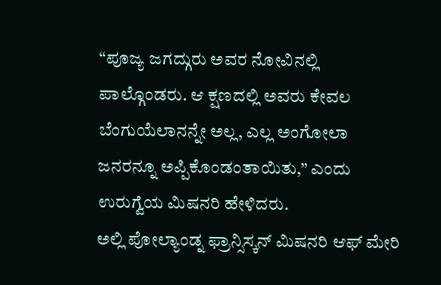“ಪೂಜ್ಯ ಜಗದ್ಗುರು ಅವರ ನೋವಿನಲ್ಲಿ ಪಾಲ್ಗೊಂಡರು. ಆ ಕ್ಷಣದಲ್ಲಿ ಅವರು ಕೇವಲ ಬೆಂಗುಯೆಲಾನನ್ನೇ ಅಲ್ಲ, ಎಲ್ಲ ಅಂಗೋಲಾ ಜನರನ್ನೂ ಅಪ್ಪಿಕೊಂಡಂತಾಯಿತು,” ಎಂದು ಉರುಗ್ವೆಯ ಮಿಷನರಿ ಹೇಳಿದರು.
ಅಲ್ಲಿ ಪೋಲ್ಯಾಂಡ್ನ ಫ್ರಾನ್ಸಿಸ್ಕನ್ ಮಿಷನರಿ ಆಫ್ ಮೇರಿ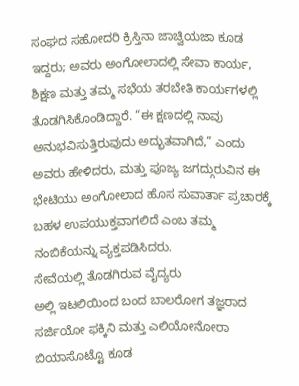ಸಂಘದ ಸಹೋದರಿ ಕ್ರಿಸ್ತಿನಾ ಜಾಚ್ವಿಯಜಾ ಕೂಡ ಇದ್ದರು; ಅವರು ಅಂಗೋಲಾದಲ್ಲಿ ಸೇವಾ ಕಾರ್ಯ, ಶಿಕ್ಷಣ ಮತ್ತು ತಮ್ಮ ಸಭೆಯ ತರಬೇತಿ ಕಾರ್ಯಗಳಲ್ಲಿ ತೊಡಗಿಸಿಕೊಂಡಿದ್ದಾರೆ. “ಈ ಕ್ಷಣದಲ್ಲಿ ನಾವು ಅನುಭವಿಸುತ್ತಿರುವುದು ಅದ್ಭುತವಾಗಿದೆ,” ಎಂದು ಅವರು ಹೇಳಿದರು, ಮತ್ತು ಪೂಜ್ಯ ಜಗದ್ಗುರುವಿನ ಈ ಭೇಟಿಯು ಅಂಗೋಲಾದ ಹೊಸ ಸುವಾರ್ತಾ ಪ್ರಚಾರಕ್ಕೆ ಬಹಳ ಉಪಯುಕ್ತವಾಗಲಿದೆ ಎಂಬ ತಮ್ಮ ನಂಬಿಕೆಯನ್ನು ವ್ಯಕ್ತಪಡಿಸಿದರು.
ಸೇವೆಯಲ್ಲಿ ತೊಡಗಿರುವ ವೈದ್ಯರು
ಅಲ್ಲಿ ಇಟಲಿಯಿಂದ ಬಂದ ಬಾಲರೋಗ ತಜ್ಞರಾದ ಸರ್ಜಿಯೋ ಫಕ್ಕಿನಿ ಮತ್ತು ಎಲಿಯೋನೋರಾ ಬಿಯಾಸೊಟ್ಟೊ ಕೂಡ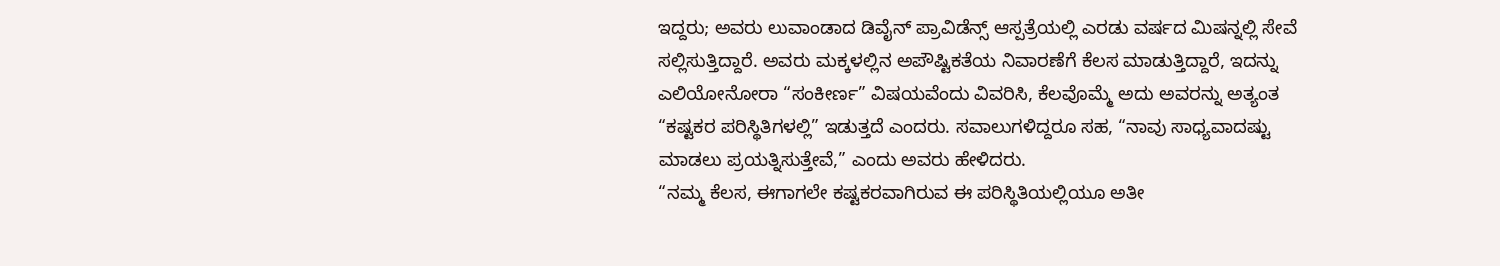ಇದ್ದರು; ಅವರು ಲುವಾಂಡಾದ ಡಿವೈನ್ ಪ್ರಾವಿಡೆನ್ಸ್ ಆಸ್ಪತ್ರೆಯಲ್ಲಿ ಎರಡು ವರ್ಷದ ಮಿಷನ್ನಲ್ಲಿ ಸೇವೆ ಸಲ್ಲಿಸುತ್ತಿದ್ದಾರೆ. ಅವರು ಮಕ್ಕಳಲ್ಲಿನ ಅಪೌಷ್ಟಿಕತೆಯ ನಿವಾರಣೆಗೆ ಕೆಲಸ ಮಾಡುತ್ತಿದ್ದಾರೆ, ಇದನ್ನು ಎಲಿಯೋನೋರಾ “ಸಂಕೀರ್ಣ” ವಿಷಯವೆಂದು ವಿವರಿಸಿ, ಕೆಲವೊಮ್ಮೆ ಅದು ಅವರನ್ನು ಅತ್ಯಂತ “ಕಷ್ಟಕರ ಪರಿಸ್ಥಿತಿಗಳಲ್ಲಿ” ಇಡುತ್ತದೆ ಎಂದರು. ಸವಾಲುಗಳಿದ್ದರೂ ಸಹ, “ನಾವು ಸಾಧ್ಯವಾದಷ್ಟು ಮಾಡಲು ಪ್ರಯತ್ನಿಸುತ್ತೇವೆ,” ಎಂದು ಅವರು ಹೇಳಿದರು.
“ನಮ್ಮ ಕೆಲಸ, ಈಗಾಗಲೇ ಕಷ್ಟಕರವಾಗಿರುವ ಈ ಪರಿಸ್ಥಿತಿಯಲ್ಲಿಯೂ ಅತೀ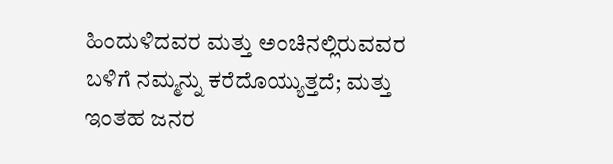ಹಿಂದುಳಿದವರ ಮತ್ತು ಅಂಚಿನಲ್ಲಿರುವವರ ಬಳಿಗೆ ನಮ್ಮನ್ನು ಕರೆದೊಯ್ಯುತ್ತದೆ; ಮತ್ತು ಇಂತಹ ಜನರ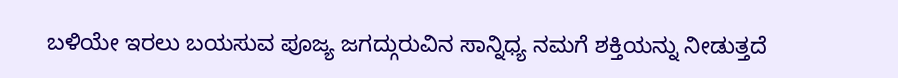ಬಳಿಯೇ ಇರಲು ಬಯಸುವ ಪೂಜ್ಯ ಜಗದ್ಗುರುವಿನ ಸಾನ್ನಿಧ್ಯ ನಮಗೆ ಶಕ್ತಿಯನ್ನು ನೀಡುತ್ತದೆ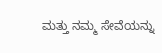ಮತ್ತು ನಮ್ಮ ಸೇವೆಯನ್ನು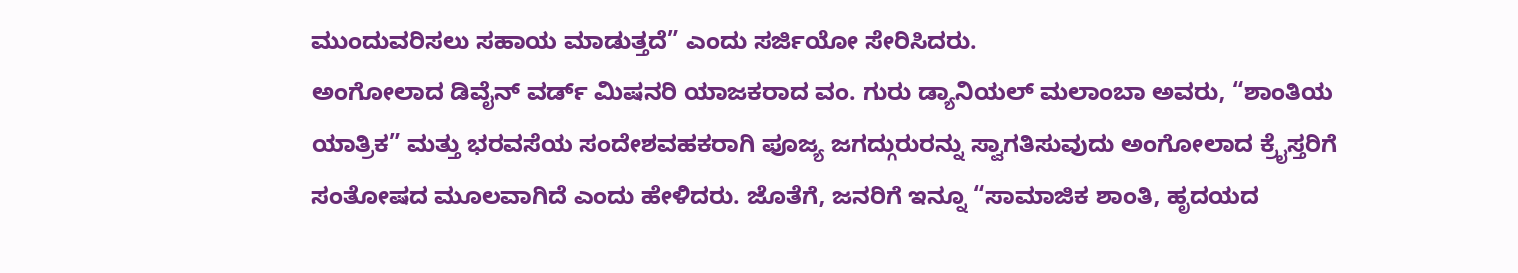ಮುಂದುವರಿಸಲು ಸಹಾಯ ಮಾಡುತ್ತದೆ” ಎಂದು ಸರ್ಜಿಯೋ ಸೇರಿಸಿದರು.
ಅಂಗೋಲಾದ ಡಿವೈನ್ ವರ್ಡ್ ಮಿಷನರಿ ಯಾಜಕರಾದ ವಂ. ಗುರು ಡ್ಯಾನಿಯಲ್ ಮಲಾಂಬಾ ಅವರು, “ಶಾಂತಿಯ ಯಾತ್ರಿಕ” ಮತ್ತು ಭರವಸೆಯ ಸಂದೇಶವಹಕರಾಗಿ ಪೂಜ್ಯ ಜಗದ್ಗುರುರನ್ನು ಸ್ವಾಗತಿಸುವುದು ಅಂಗೋಲಾದ ಕ್ರೈಸ್ತರಿಗೆ ಸಂತೋಷದ ಮೂಲವಾಗಿದೆ ಎಂದು ಹೇಳಿದರು. ಜೊತೆಗೆ, ಜನರಿಗೆ ಇನ್ನೂ “ಸಾಮಾಜಿಕ ಶಾಂತಿ, ಹೃದಯದ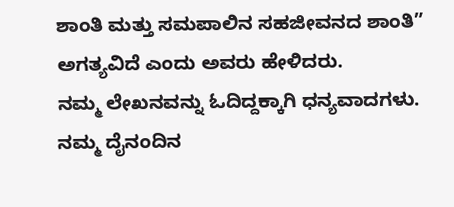ಶಾಂತಿ ಮತ್ತು ಸಮಪಾಲಿನ ಸಹಜೀವನದ ಶಾಂತಿ” ಅಗತ್ಯವಿದೆ ಎಂದು ಅವರು ಹೇಳಿದರು.
ನಮ್ಮ ಲೇಖನವನ್ನು ಓದಿದ್ದಕ್ಕಾಗಿ ಧನ್ಯವಾದಗಳು. ನಮ್ಮ ದೈನಂದಿನ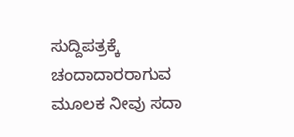ಸುದ್ದಿಪತ್ರಕ್ಕೆ ಚಂದಾದಾರರಾಗುವ ಮೂಲಕ ನೀವು ಸದಾ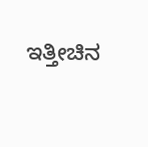ಇತ್ತೀಚಿನ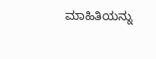ಮಾಹಿತಿಯನ್ನು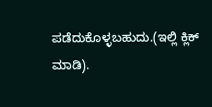ಪಡೆದುಕೊಳ್ಳಬಹುದು.(ಇಲ್ಲಿ ಕ್ಲಿಕ್ ಮಾಡಿ).